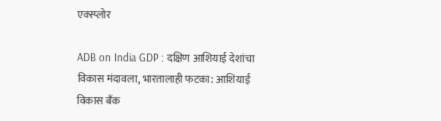एक्स्प्लोर

ADB on India GDP : दक्षिण आशियाई देशांचा विकास मंदावला, भारतालाही फटका: आशियाई विकास बँक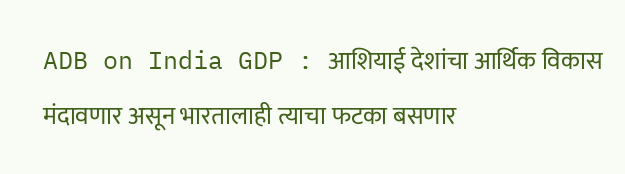ADB on India GDP : आशियाई देशांचा आर्थिक विकास मंदावणार असून भारतालाही त्याचा फटका बसणार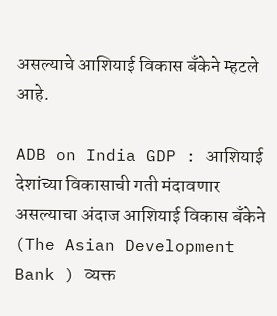असल्याचे आशियाई विकास बँकेने म्हटले आहे.

ADB on India GDP : आशियाई देशांच्या विकासाची गती मंदावणार असल्याचा अंदाज आशियाई विकास बँकेने (The Asian Development Bank ) व्यक्त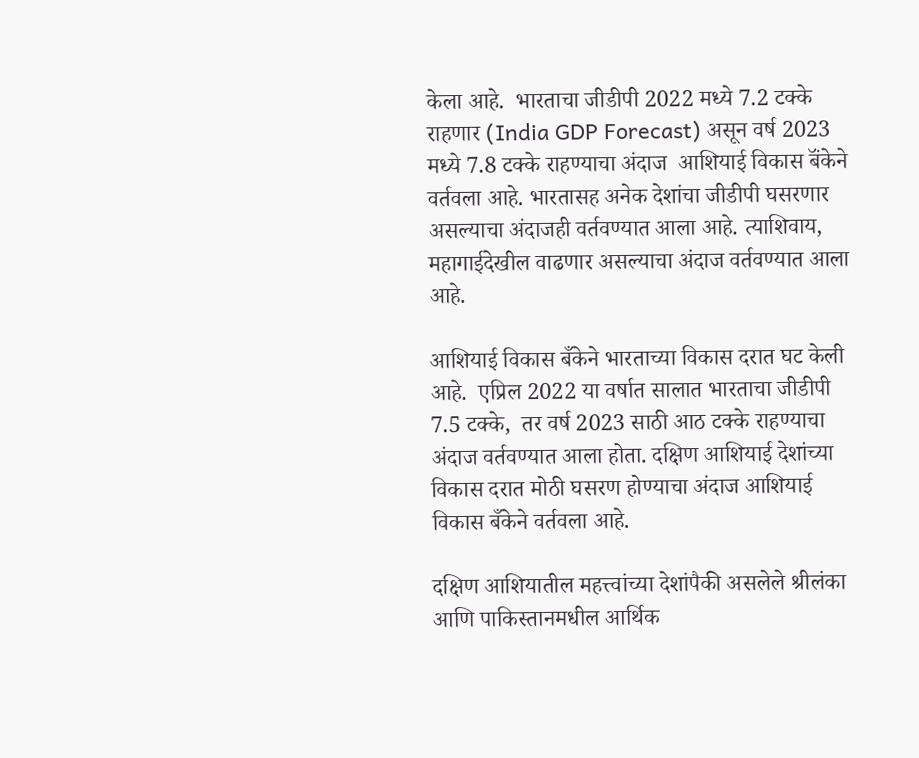केला आहे.  भारताचा जीडीपी 2022 मध्ये 7.2 टक्के राहणार (India GDP Forecast) असून वर्ष 2023 मध्ये 7.8 टक्के राहण्याचा अंदाज  आशियाई विकास बॅंकेने वर्तवला आहे. भारतासह अनेक देशांचा जीडीपी घसरणार असल्याचा अंदाजही वर्तवण्यात आला आहे. त्याशिवाय, महागाईदेखील वाढणार असल्याचा अंदाज वर्तवण्यात आला आहे.

आशियाई विकास बँकेने भारताच्या विकास दरात घट केली आहे.  एप्रिल 2022 या वर्षात सालात भारताचा जीडीपी 7.5 टक्के,  तर वर्ष 2023 साठी आठ टक्के राहण्याचा अंदाज वर्तवण्यात आला होता. दक्षिण आशियाई देशांच्या विकास दरात मोठी घसरण होण्याचा अंदाज आशियाई विकास बँकेने वर्तवला आहे.

दक्षिण आशियातील महत्त्वांच्या देशांपैकी असलेले श्रीलंका आणि पाकिस्तानमधील आर्थिक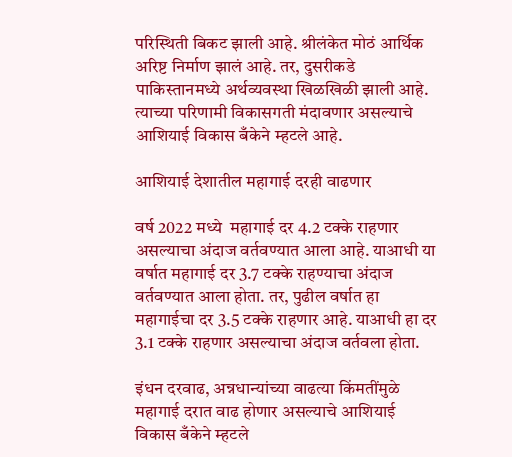परिस्थिती बिकट झाली आहे. श्रीलंकेत मोठं आर्थिक अरिष्ट निर्माण झालं आहे. तर, दुसरीकडे पाकिस्तानमध्ये अर्थव्यवस्था खिळखिळी झाली आहे. त्याच्या परिणामी विकासगती मंदावणार असल्याचे आशियाई विकास बँकेने म्हटले आहे.

आशियाई देशातील महागाई दरही वाढणार

वर्ष 2022 मध्ये  महागाई दर 4.2 टक्के राहणार असल्याचा अंदाज वर्तवण्यात आला आहे. याआधी या वर्षात महागाई दर 3.7 टक्के राहण्याचा अंदाज वर्तवण्यात आला होता. तर, पुढील वर्षात हा महागाईचा दर 3.5 टक्के राहणार आहे. याआधी हा दर 3.1 टक्के राहणार असल्याचा अंदाज वर्तवला होता.

इंधन दरवाढ, अन्नधान्यांच्या वाढत्या किंमतींमुळे महागाई दरात वाढ होणार असल्याचे आशियाई विकास बँकेने म्हटले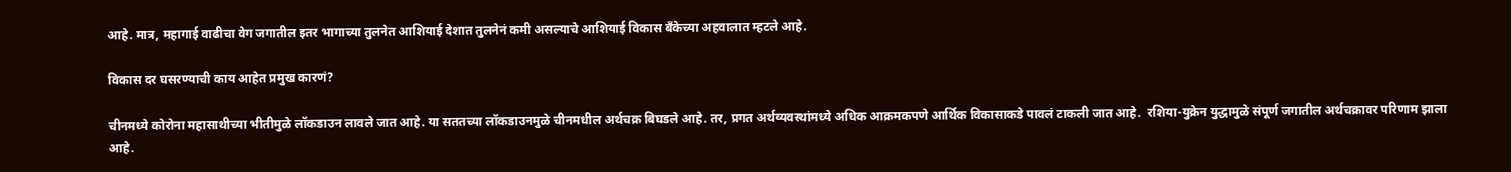आहे. मात्र, महागाई वाढीचा वेग जगातील इतर भागाच्या तुलनेत आशियाई देशात तुलनेनं कमी असल्याचे आशियाई विकास बँकेच्या अहवालात म्हटले आहे.

विकास दर घसरण्याची काय आहेत प्रमुख कारणं?

चीनमध्ये कोरोना महासाथीच्या भीतीमुळे लॉकडाउन लावले जात आहे. या सततच्या लॉकडाउनमुळे चीनमधील अर्थचक्र बिघडले आहे. तर, प्रगत अर्थव्यवस्थांमध्ये अधिक आक्रमकपणे आर्थिक विकासाकडे पावलं टाकली जात आहे.  रशिया-युक्रेन युद्धामुळे संपूर्ण जगातील अर्थचक्रावर परिणाम झाला आहे.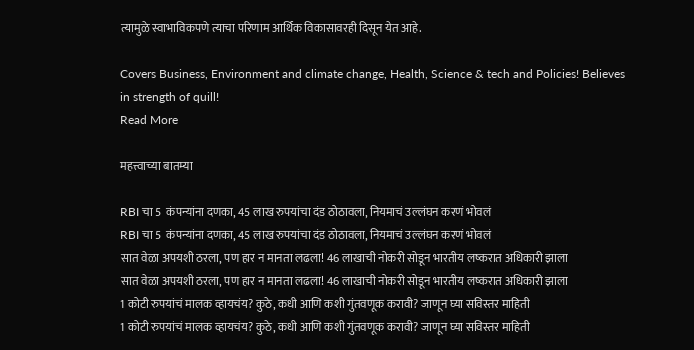त्यामुळे स्वाभाविकपणे त्याचा परिणाम आर्थिक विकासावरही दिसून येत आहे.

Covers Business, Environment and climate change, Health, Science & tech and Policies! Believes in strength of quill!
Read More

महत्त्वाच्या बातम्या

RBI चा 5  कंपन्यांना दणका, 45 लाख रुपयांचा दंड ठोठावला, नियमाचं उल्लंघन करणं भोवलं
RBI चा 5  कंपन्यांना दणका, 45 लाख रुपयांचा दंड ठोठावला, नियमाचं उल्लंघन करणं भोवलं
सात वेळा अपयशी ठरला, पण हार न मानता लढला! 46 लाखाची नोकरी सोडून भारतीय लष्करात अधिकारी झाला
सात वेळा अपयशी ठरला, पण हार न मानता लढला! 46 लाखाची नोकरी सोडून भारतीय लष्करात अधिकारी झाला
1 कोटी रुपयांचं मालक व्हायचंय? कुठे, कधी आणि कशी गुंतवणूक करावी? जाणून घ्या सविस्तर माहिती
1 कोटी रुपयांचं मालक व्हायचंय? कुठे, कधी आणि कशी गुंतवणूक करावी? जाणून घ्या सविस्तर माहिती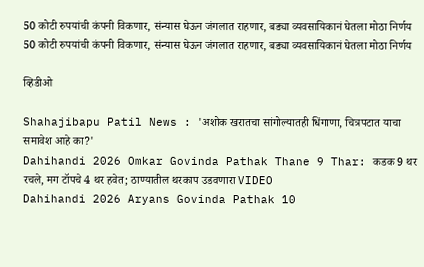50 कोटी रुपयांची कंपनी विकणार, संन्यास घेऊन जंगलात राहणार, बड्या व्यवसायिकानं घेतला मोठा निर्णय
50 कोटी रुपयांची कंपनी विकणार, संन्यास घेऊन जंगलात राहणार, बड्या व्यवसायिकानं घेतला मोठा निर्णय

व्हिडीओ

Shahajibapu Patil News : 'अशोक खरातचा सांगोल्यातही धिंगाणा, चित्रपटात याचा समावेश आहे का?'
Dahihandi 2026 Omkar Govinda Pathak Thane 9 Thar: कडक 9 थर रचले, मग टॉपचे 4 थर हवेत; ठाण्यातील थरकाप उडवणारा VIDEO
Dahihandi 2026 Aryans Govinda Pathak 10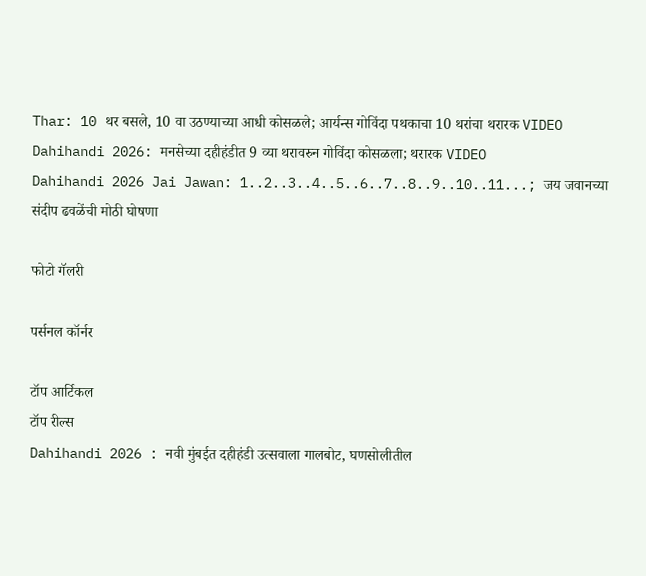Thar: 10 थर बसले, 10 वा उठण्याच्या आधी कोसळले; आर्यन्स गोविंदा पथकाचा 10 थरांचा थरारक VIDEO
Dahihandi 2026: मनसेच्या दहीहंडीत 9 व्या थरावरुन गोविंदा कोसळला; थरारक VIDEO
Dahihandi 2026 Jai Jawan: 1..2..3..4..5..6..7..8..9..10..11...; जय जवानच्या संदीप ढवळेंची मोठी घोषणा

फोटो गॅलरी

पर्सनल कॉर्नर

टॉप आर्टिकल
टॉप रील्स
Dahihandi 2026 : नवी मुंबईत दहीहंडी उत्सवाला गालबोट, घणसोलीतील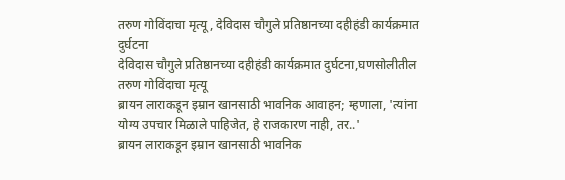तरुण गोविंदाचा मृत्यू, देविदास चौगुले प्रतिष्ठानच्या दहीहंडी कार्यक्रमात दुर्घटना
देविदास चौगुले प्रतिष्ठानच्या दहीहंडी कार्यक्रमात दुर्घटना,घणसोलीतील तरुण गोविंदाचा मृत्यू
ब्रायन लाराकडून इम्रान खानसाठी भावनिक आवाहन; म्हणाला, 'त्यांना योग्य उपचार मिळाले पाहिजेत, हे राजकारण नाही, तर..'
ब्रायन लाराकडून इम्रान खानसाठी भावनिक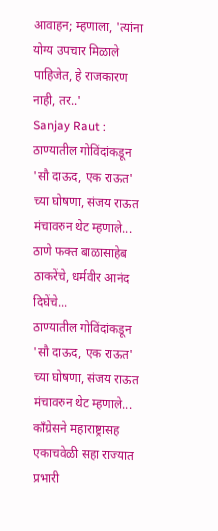आवाहन; म्हणाला, 'त्यांना योग्य उपचार मिळाले पाहिजेत, हे राजकारण नाही, तर..'
Sanjay Raut : ठाण्यातील गोविंदांकडून 'सौ दाऊद, एक राऊत' च्या घोषणा, संजय राऊत मंचावरुन थेट म्हणाले... ठाणे फक्त बाळासाहेब ठाकरेंचे, धर्मवीर आनंद दिघेंचे...
ठाण्यातील गोविंदांकडून 'सौ दाऊद, एक राऊत' च्या घोषणा, संजय राऊत मंचावरुन थेट म्हणाले...
काँग्रेसने महाराष्ट्रासह एकाचवेळी सहा राज्यात प्रभारी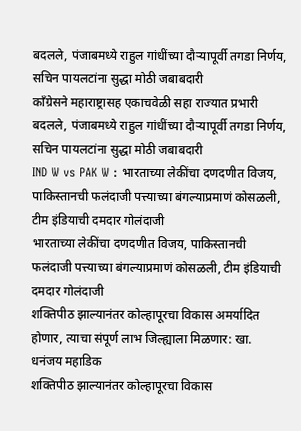बदलले, पंजाबमध्ये राहुल गांधींच्या दौऱ्यापूर्वी तगडा निर्णय, सचिन पायलटांना सुद्धा मोठी जबाबदारी
काँग्रेसने महाराष्ट्रासह एकाचवेळी सहा राज्यात प्रभारी बदलले, पंजाबमध्ये राहुल गांधींच्या दौऱ्यापूर्वी तगडा निर्णय, सचिन पायलटांना सुद्धा मोठी जबाबदारी
IND W vs PAK W : भारताच्या लेकींचा दणदणीत विजय, पाकिस्तानची फलंदाजी पत्त्याच्या बंगल्याप्रमाणं कोसळली, टीम इंडियाची दमदार गोलंदाजी
भारताच्या लेकींचा दणदणीत विजय, पाकिस्तानची फलंदाजी पत्त्याच्या बंगल्याप्रमाणं कोसळली, टीम इंडियाची दमदार गोलंदाजी
शक्तिपीठ झाल्यानंतर कोल्हापूरचा विकास अमर्यादित होणार, त्याचा संपूर्ण लाभ जिल्ह्याला मिळणार: खा. धनंजय महाडिक
शक्तिपीठ झाल्यानंतर कोल्हापूरचा विकास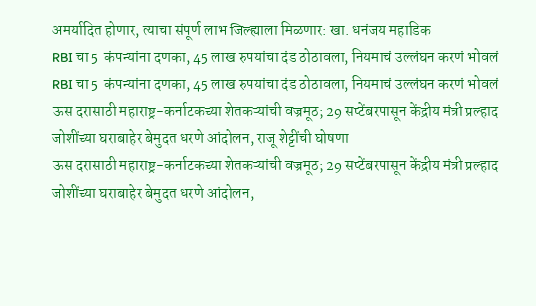अमर्यादित होणार, त्याचा संपूर्ण लाभ जिल्ह्याला मिळणार: खा. धनंजय महाडिक
RBI चा 5  कंपन्यांना दणका, 45 लाख रुपयांचा दंड ठोठावला, नियमाचं उल्लंघन करणं भोवलं
RBI चा 5  कंपन्यांना दणका, 45 लाख रुपयांचा दंड ठोठावला, नियमाचं उल्लंघन करणं भोवलं
ऊस दरासाठी महाराष्ट्र-कर्नाटकच्या शेतकऱ्यांची वज्रमूठ; 29 सप्टेंबरपासून केंद्रीय मंत्री प्रल्हाद जोशींच्या घराबाहेर बेमुदत धरणे आंदोलन, राजू शेट्टींची घोषणा
ऊस दरासाठी महाराष्ट्र-कर्नाटकच्या शेतकऱ्यांची वज्रमूठ; 29 सप्टेंबरपासून केंद्रीय मंत्री प्रल्हाद जोशींच्या घराबाहेर बेमुदत धरणे आंदोलन,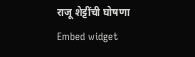राजू शेट्टींची घोषणा
Embed widget